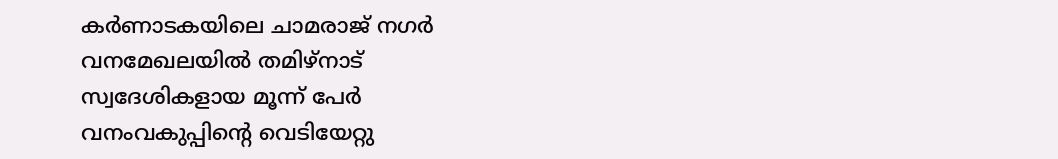കർണാടകയിലെ ചാമരാജ് നഗർ വനമേഖലയിൽ തമിഴ്നാട് സ്വദേശികളായ മൂന്ന് പേർ വനംവകുപ്പിന്റെ വെടിയേറ്റു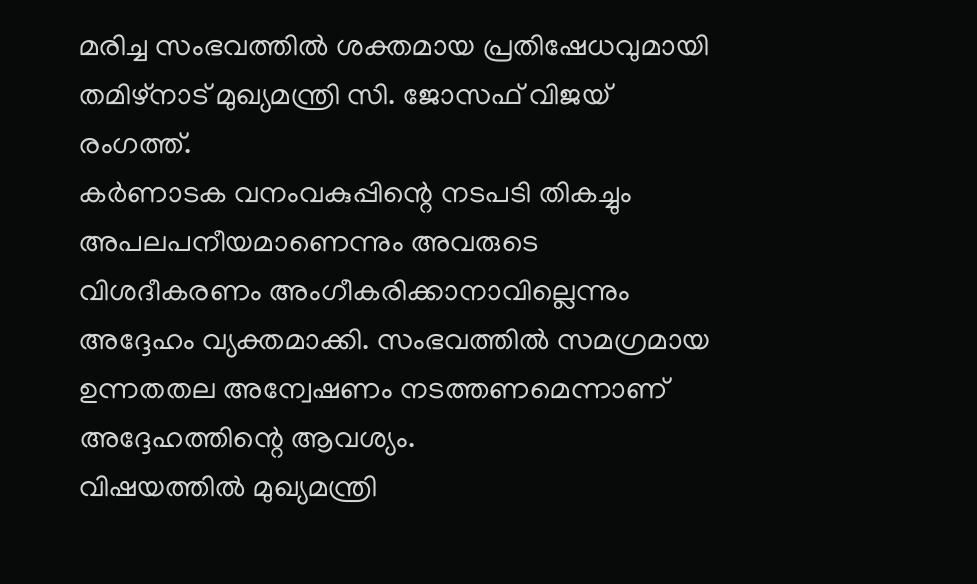മരിച്ച സംഭവത്തിൽ ശക്തമായ പ്രതിഷേധവുമായി തമിഴ്നാട് മുഖ്യമന്ത്രി സി. ജോസഫ് വിജയ് രംഗത്ത്.
കർണാടക വനംവകുപ്പിന്റെ നടപടി തികച്ചും അപലപനീയമാണെന്നും അവരുടെ വിശദീകരണം അംഗീകരിക്കാനാവില്ലെന്നും അദ്ദേഹം വ്യക്തമാക്കി. സംഭവത്തിൽ സമഗ്രമായ ഉന്നതതല അന്വേഷണം നടത്തണമെന്നാണ് അദ്ദേഹത്തിന്റെ ആവശ്യം.
വിഷയത്തിൽ മുഖ്യമന്ത്രി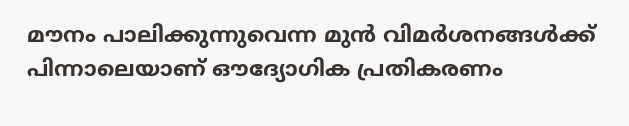മൗനം പാലിക്കുന്നുവെന്ന മുൻ വിമർശനങ്ങൾക്ക് പിന്നാലെയാണ് ഔദ്യോഗിക പ്രതികരണം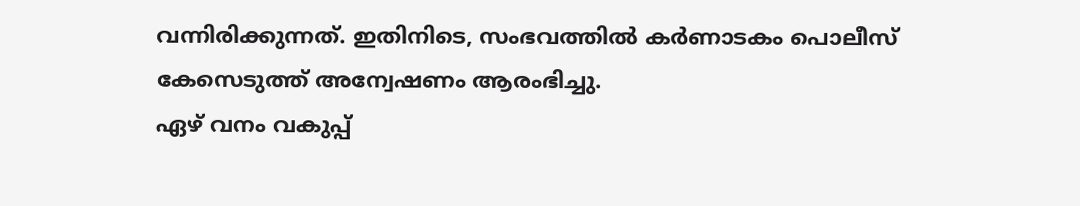വന്നിരിക്കുന്നത്. ഇതിനിടെ, സംഭവത്തിൽ കർണാടകം പൊലീസ് കേസെടുത്ത് അന്വേഷണം ആരംഭിച്ചു.
ഏഴ് വനം വകുപ്പ്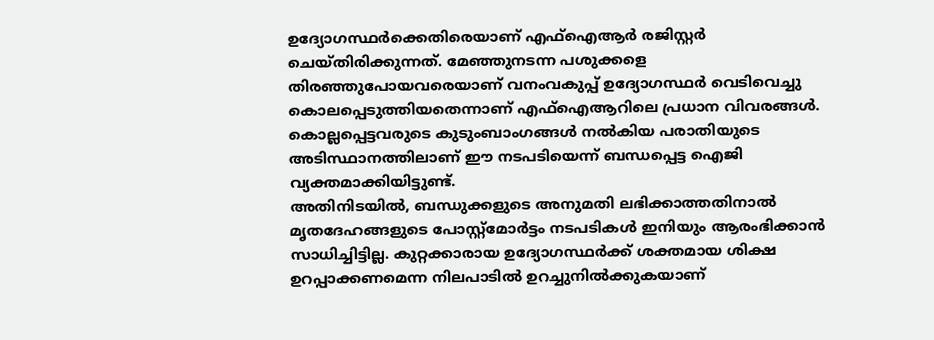ഉദ്യോഗസ്ഥർക്കെതിരെയാണ് എഫ്ഐആർ രജിസ്റ്റർ ചെയ്തിരിക്കുന്നത്. മേഞ്ഞുനടന്ന പശുക്കളെ തിരഞ്ഞുപോയവരെയാണ് വനംവകുപ്പ് ഉദ്യോഗസ്ഥർ വെടിവെച്ചു കൊലപ്പെടുത്തിയതെന്നാണ് എഫ്ഐആറിലെ പ്രധാന വിവരങ്ങൾ.
കൊല്ലപ്പെട്ടവരുടെ കുടുംബാംഗങ്ങൾ നൽകിയ പരാതിയുടെ അടിസ്ഥാനത്തിലാണ് ഈ നടപടിയെന്ന് ബന്ധപ്പെട്ട ഐജി വ്യക്തമാക്കിയിട്ടുണ്ട്.
അതിനിടയിൽ, ബന്ധുക്കളുടെ അനുമതി ലഭിക്കാത്തതിനാൽ മൃതദേഹങ്ങളുടെ പോസ്റ്റ്മോർട്ടം നടപടികൾ ഇനിയും ആരംഭിക്കാൻ സാധിച്ചിട്ടില്ല. കുറ്റക്കാരായ ഉദ്യോഗസ്ഥർക്ക് ശക്തമായ ശിക്ഷ ഉറപ്പാക്കണമെന്ന നിലപാടിൽ ഉറച്ചുനിൽക്കുകയാണ്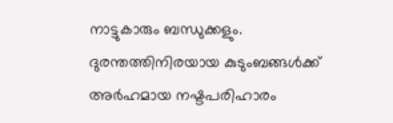നാട്ടുകാരും ബന്ധുക്കളും.
ദുരന്തത്തിനിരയായ കുടുംബങ്ങൾക്ക് അർഹമായ നഷ്ടപരിഹാരം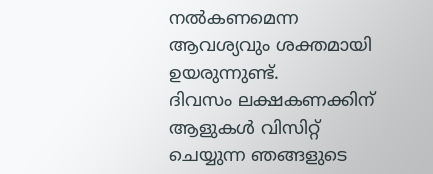നൽകണമെന്ന ആവശ്യവും ശക്തമായി ഉയരുന്നുണ്ട്.
ദിവസം ലക്ഷകണക്കിന് ആളുകൾ വിസിറ്റ് ചെയ്യുന്ന ഞങ്ങളുടെ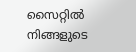സൈറ്റിൽ നിങ്ങളുടെ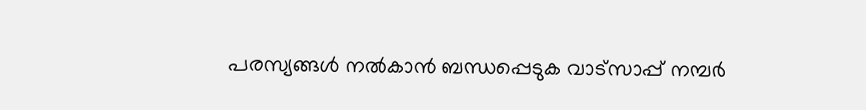പരസ്യങ്ങൾ നൽകാൻ ബന്ധപ്പെടുക വാട്സാപ്പ് നമ്പർ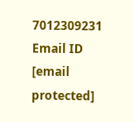7012309231 Email ID [email protected]